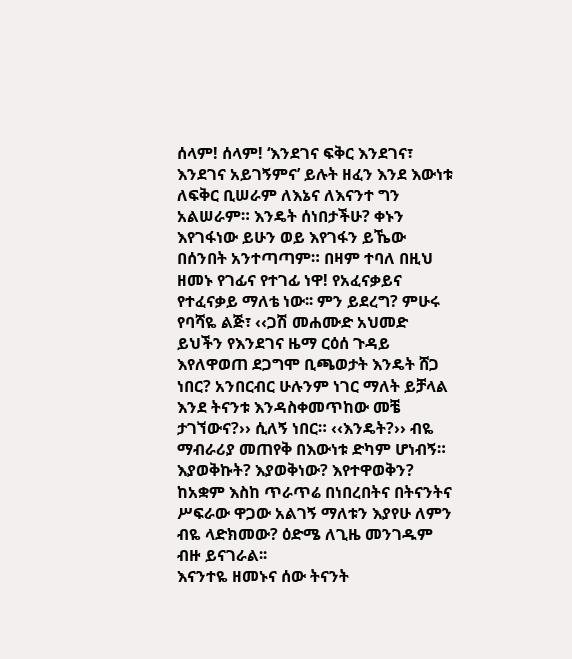ሰላም! ሰላም! ‘እንደገና ፍቅር እንደገና፣ እንደገና አይገኝምና’ ይሉት ዘፈን እንደ እውነቱ ለፍቅር ቢሠራም ለእኔና ለእናንተ ግን አልሠራም። እንዴት ሰነበታችሁ? ቀኑን እየገፋነው ይሁን ወይ እየገፋን ይኼው በሰንበት አንተጣጣም። በዛም ተባለ በዚህ ዘመኑ የገፊና የተገፊ ነዋ! የአፈናቃይና የተፈናቃይ ማለቴ ነው፡፡ ምን ይደረግ? ምሁሩ የባሻዬ ልጅ፣ ‹‹ጋሽ መሐሙድ አህመድ ይህችን የእንደገና ዜማ ርዕሰ ጉዳይ እየለዋወጠ ደጋግሞ ቢጫወታት እንዴት ሸጋ ነበር? አንበርብር ሁሉንም ነገር ማለት ይቻላል እንደ ትናንቱ እንዳስቀመጥከው መቼ ታገኘውና?›› ሲለኝ ነበር። ‹‹እንዴት?›› ብዬ ማብራሪያ መጠየቅ በእውነቱ ድካም ሆነብኝ። እያወቅኩት? እያወቅነው? እየተዋወቅን? ከአቋም እስከ ጥራጥሬ በነበረበትና በትናንትና ሥፍራው ዋጋው አልገኝ ማለቱን እያየሁ ለምን ብዬ ላድክመው? ዕድሜ ለጊዜ መንገዱም ብዙ ይናገራል፡፡
እናንተዬ ዘመኑና ሰው ትናንት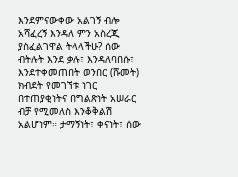እንደምናውቀው አልገኝ ብሎ አሻፈረኝ እንዳለ ምን አስረጂ ያስፈልገዋል ትላላችሁ? ሰው ብትሉት እንደ ቃሉ፣ እንዳለባበሱ፣ እንደተቀመጠበት ወንበር (ሹመት) ክብደት የመገኘቱ ነገር በተጠያቂነትና በግልጽነት አሠራር ብቻ የሚመለስ እንቆቅልሽ አልሆነም። ታማኝነት፣ ቀናነት፣ ሰው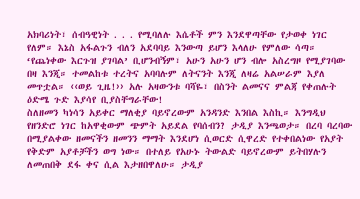አክባሪነት፣ ሰብዓዊነት . . . የሚባለሉ እሴቶች ምን እንደዋጣቸው የታወቀ ነገር የለም። እኔስ አፋልጉን ብለን አደባባይ እንውጣ ይሆን እላለሁ የምለው ሳጣ። ‘የጨነቀው እርጉዝ ያገባል’ ቢሆንብኝም፣ አሁን አሁን ሆን ብሎ አስረግዞ የሚያገባው በዛ እንጂ። ተመልከቱ ተረትና አባባሉም ለትናንት እንጂ ለዛሬ አልሠራም እያለ መጥቷል። ‹‹ወይ ጊዜ!›› አሉ አዛውንቱ ባሻዬ፣ በስንት ልመናና ምልጃ የቀጠሉት ዕድሜ ጉድ እያሳየ ቢያስቸግራቸው!
ስለዘመን ካነሳን አይቀር ማለቂያ ባይኖረውም አንዳንድ እንበል እስኪ። እንግዲህ የዘንድሮ ነገር ከአዋቂውም ጭምት አይደል የባሰብን? ታዲያ እንጫወታ። በረባ ባረባው በሚያልቀው ዘመናችን ዘመንን ማማት እንደሆነ ሲወርድ ሲዋረድ የተቀበልነው የአያት የቅድም አያቶቻችን ወግ ነው። በተለይ የአሁኑ ትውልድ ባይኖረውም ይትበሃሉን ለመጠበቅ ደፋ ቀና ሲል እታዘበዋለሁ። ታዲያ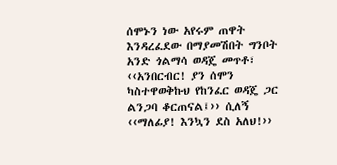ሰሞኑን ነው አየሩም ጠዋት እንዳረፈደው በማያመሽበት ግንቦት አንድ ጎልማሳ ወዳጄ መጥቶ፣ ‹‹አንበርብር! ያን ሰሞን ካስተዋወቅኩህ የከንፈር ወዳጄ ጋር ልንጋባ ቆርጠናል፤›› ሲለኝ ‹‹ማለፊያ! እንኳን ደስ አለህ!››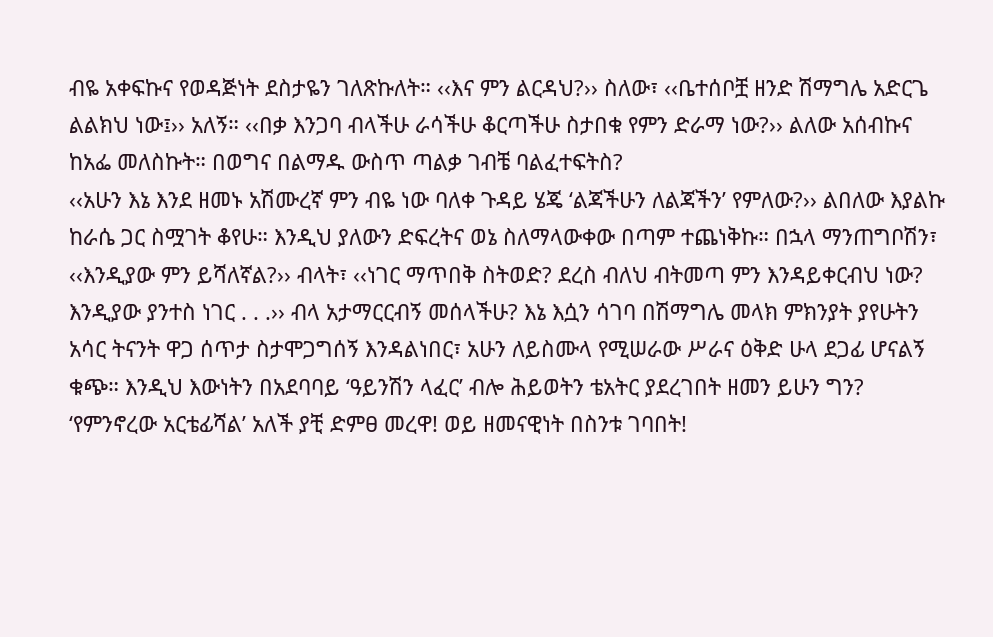ብዬ አቀፍኩና የወዳጅነት ደስታዬን ገለጽኩለት። ‹‹እና ምን ልርዳህ?›› ስለው፣ ‹‹ቤተሰቦቿ ዘንድ ሽማግሌ አድርጌ ልልክህ ነው፤›› አለኝ። ‹‹በቃ እንጋባ ብላችሁ ራሳችሁ ቆርጣችሁ ስታበቁ የምን ድራማ ነው?›› ልለው አሰብኩና ከአፌ መለስኩት። በወግና በልማዱ ውስጥ ጣልቃ ገብቼ ባልፈተፍትስ?
‹‹አሁን እኔ እንደ ዘመኑ አሽሙረኛ ምን ብዬ ነው ባለቀ ጉዳይ ሄጄ ‘ልጃችሁን ለልጃችን’ የምለው?›› ልበለው እያልኩ ከራሴ ጋር ስሟገት ቆየሁ። እንዲህ ያለውን ድፍረትና ወኔ ስለማላውቀው በጣም ተጨነቅኩ። በኋላ ማንጠግቦሽን፣ ‹‹እንዲያው ምን ይሻለኛል?›› ብላት፣ ‹‹ነገር ማጥበቅ ስትወድ? ደረስ ብለህ ብትመጣ ምን እንዳይቀርብህ ነው? እንዲያው ያንተስ ነገር . . .›› ብላ አታማርርብኝ መሰላችሁ? እኔ እሷን ሳገባ በሽማግሌ መላክ ምክንያት ያየሁትን አሳር ትናንት ዋጋ ሰጥታ ስታሞጋግሰኝ እንዳልነበር፣ አሁን ለይስሙላ የሚሠራው ሥራና ዕቅድ ሁላ ደጋፊ ሆናልኝ ቁጭ። እንዲህ እውነትን በአደባባይ ‘ዓይንሽን ላፈር’ ብሎ ሕይወትን ቴአትር ያደረገበት ዘመን ይሁን ግን? ‘የምንኖረው አርቴፊሻል’ አለች ያቺ ድምፀ መረዋ! ወይ ዘመናዊነት በስንቱ ገባበት!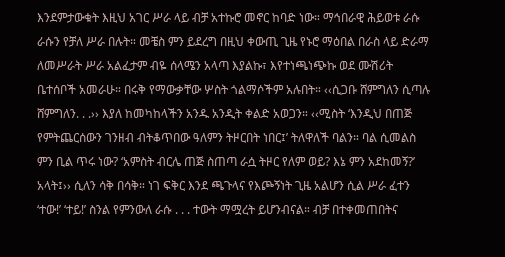እንደምታውቁት እዚህ አገር ሥራ ላይ ብቻ አተኩሮ መኖር ከባድ ነው። ማኅበራዊ ሕይወቱ ራሱ ራሱን የቻለ ሥራ በሉት። መቼስ ምን ይደረግ በዚህ ቀውጢ ጊዜ የኑሮ ማዕበል በራስ ላይ ድራማ ለመሥራት ሥራ አልፈታም ብዬ ሰላሜን አላጣ እያልኩ፣ እየተነጫነጭኩ ወደ ሙሽሪት ቤተሰቦች አመራሁ። በሩቅ የማውቃቸው ሦስት ጎልማሶችም አሉበት። ‹‹ሲጋቡ ሸምግለን ሲጣሉ ሸምግለን. . .›› እያለ ከመካከላችን አንዱ አንዲት ቀልድ አወጋን። ‹‹ሚስት ‘እንዲህ በጠጅ የምትጨርሰውን ገንዘብ ብትቆጥበው ዓለምን ትዞርበት ነበር፤’ ትለዋለች ባልን። ባል ሲመልስ ምን ቢል ጥሩ ነው? ‘አምስት ብርሌ ጠጅ ስጠጣ ራሷ ትዞር የለም ወይ? እኔ ምን አደከመኝ?’ አላት፤›› ሲለን ሳቅ በሳቅ። ነገ ፍቅር እንደ ጫጉላና የእጮኝነት ጊዜ አልሆን ሲል ሥራ ፈተን ‘ተው!’ ‘ተይ!’ ስንል የምንውለ ራሱ . . . ተውት ማሟረት ይሆንብናል። ብቻ በተቀመጠበትና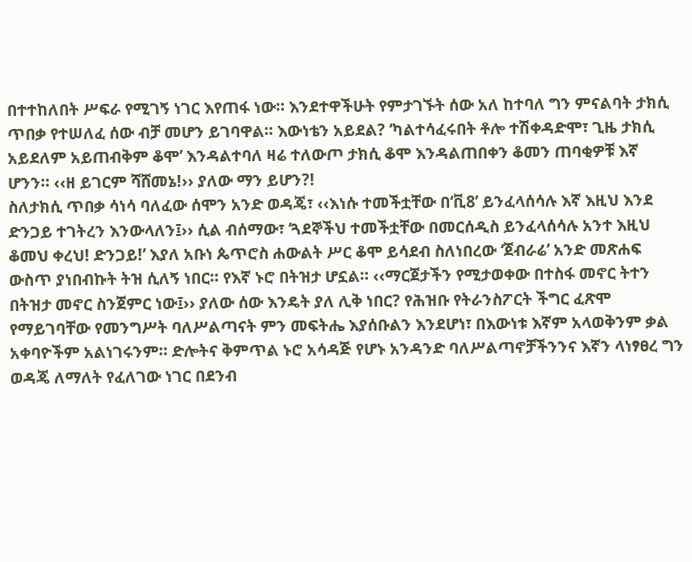በተተከለበት ሥፍራ የሚገኝ ነገር እየጠፋ ነው። እንደተዋችሁት የምታገኙት ሰው አለ ከተባለ ግን ምናልባት ታክሲ ጥበቃ የተሠለፈ ሰው ብቻ መሆን ይገባዋል። እውነቴን አይደል? ‘ካልተሳፈሩበት ቶሎ ተሽቀዳድሞ፣ ጊዜ ታክሲ አይደለም አይጠብቅም ቆሞ’ እንዳልተባለ ዛሬ ተለውጦ ታክሲ ቆሞ እንዳልጠበቀን ቆመን ጠባቂዎቹ እኛ ሆንን። ‹‹ዘ ይገርም ሻሸመኔ!›› ያለው ማን ይሆን?!
ስለታክሲ ጥበቃ ሳነሳ ባለፈው ሰሞን አንድ ወዳጄ፣ ‹‹እነሱ ተመችቷቸው በ‘ቪ8’ ይንፈላሰሳሉ እኛ እዚህ እንደ ድንጋይ ተገትረን እንውላለን፤›› ሲል ብሰማው፣ ‘ጓደኞችህ ተመችቷቸው በመርሰዲስ ይንፈላሰሳሉ አንተ እዚህ ቆመህ ቀረህ! ድንጋይ!’ እያለ አቡነ ጴጥሮስ ሐውልት ሥር ቆሞ ይሳደብ ስለነበረው ‘ጀብራሬ’ አንድ መጽሐፍ ውስጥ ያነበብኩት ትዝ ሲለኝ ነበር። የእኛ ኑሮ በትዝታ ሆኗል። ‹‹ማርጀታችን የሚታወቀው በተስፋ መኖር ትተን በትዝታ መኖር ስንጀምር ነው፤›› ያለው ሰው እንዴት ያለ ሊቅ ነበር? የሕዝቡ የትራንስፖርት ችግር ፈጽሞ የማይገባቸው የመንግሥት ባለሥልጣናት ምን መፍትሔ እያሰቡልን እንደሆነ፣ በእውነቱ እኛም አላወቅንም ቃል አቀባዮችም አልነገሩንም። ድሎትና ቅምጥል ኑሮ አሳዳጅ የሆኑ አንዳንድ ባለሥልጣኖቻችንንና እኛን ላነፃፀረ ግን ወዳጄ ለማለት የፈለገው ነገር በደንብ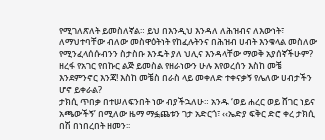የሚገለጽለት ይመስለኛል። ይህ በእንዲህ እንዳለ ለሕዝብና ለእውነት፣ ለማህተባቸው ብለው መስዋዕትነት የከፈሉትንና በሕዝብ ሀብት እንቁላል መስለው የሚንፈላሰሱብንን ስታስቡ እንዴት ያለ ህሊና እንዳላቸው ማወቅ አያሰኛችሁም? ዘረፋ የአገር የበኩር ልጅ ይመስል የዘራነውን ሁሉ እየወረሰን እስከ መቼ እንደምንኖር እንጃ! እስከ መቼስ በራስ ላይ መቀለድ ተቀናቃኝ የሌለው ሀብታችን ሆኖ ይቀራል?
ታክሲ ጥበቃ በተሠለፍንበት ነው ብያችኋለሁ። አንዱ ‘ወይ ሐረር ወይ ሸገር ነይና አጫውችኝ’ በሚለው ዜማ ማፏጨቱን ገታ አድርጎ፣ ‹‹ኤድያ ፍቅር ድሮ ቀረ ታክሲ በሽ በነበረበት ዘመን፡፡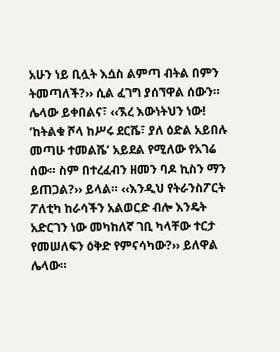አሁን ነይ ቢሏት እሷስ ልምጣ ብትል በምን ትመጣለች?›› ሲል ፈገግ ያሰኘዋል ሰውን። ሌላው ይቀበልና፣ ‹‹ኧረ እውነትህን ነው! ‘ከትልቁ ሾላ ከሥሩ ደርሼ፣ ያለ ዕድል አይበሉ መጣሁ ተመልሼ’ አይደል የሚለው የአገሬ ሰው። ስም በተረፈብን ዘመን ባዶ ኪስን ማን ይጠጋል?›› ይላል። ‹‹እንዲህ የትራንስፖርት ፖለቲካ ከራሳችን አልወርድ ብሎ እንዴት አድርገን ነው መካከለኛ ገቢ ካላቸው ተርታ የመሠለፍን ዕቅድ የምናሳካው?›› ይለዋል ሌላው።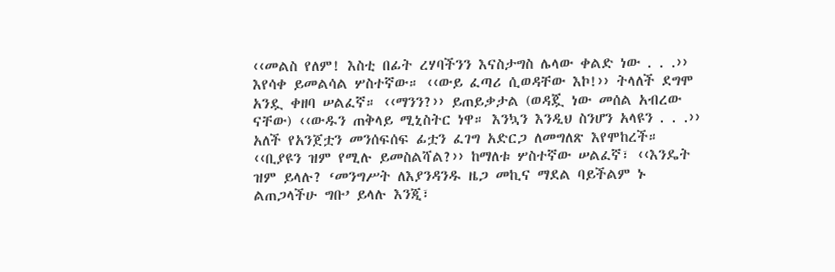‹‹መልስ የለም! እስቲ በፊት ረሃባችንን እናስታግስ ሌላው ቀልድ ነው . . .›› እየሳቀ ይመልሳል ሦስተኛው። ‹‹ውይ ፈጣሪ ሲወዳቸው እኮ!›› ትላለች ደግሞ አንዷ ቀዘባ ሠልፈኛ። ‹‹ማንን?›› ይጠይቃታል (ወዳጇ ነው መሰል አብረው ናቸው) ‹‹ውዱን ጠቅላይ ሚኒስትር ነዋ። እንኳን እንዲህ ስንሆን አላዩን . . .›› አለች የአንጀቷን መንሰፍሰፍ ፊቷን ፈገግ አድርጋ ለመግለጽ እየሞከረች። ‹‹ቢያዩን ዝም የሚሉ ይመስልሻል?›› ከማለቱ ሦስተኛው ሠልፈኛ፣ ‹‹እንዴት ዝም ይላሉ? ‘መንግሥት ለእያንዳንዱ ዜጋ መኪና ማደል ባይችልም ኑ ልጠጋላችሁ ግቡ’ ይላሉ እንጂ፣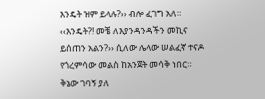እንዴት ዝም ይላሉ?›› ብሎ ፈገግ አለ። ‹‹እንዴት?! መቼ ለእያንዳንዳችን መኪና ይሰጠን አልን?›› ሲለው ሌላው ሠልፈኛ ተናዶ የጎረምሳው መልስ ከአንጀት መሳቅ ነበር። ቅኔው ገባኝ ያለ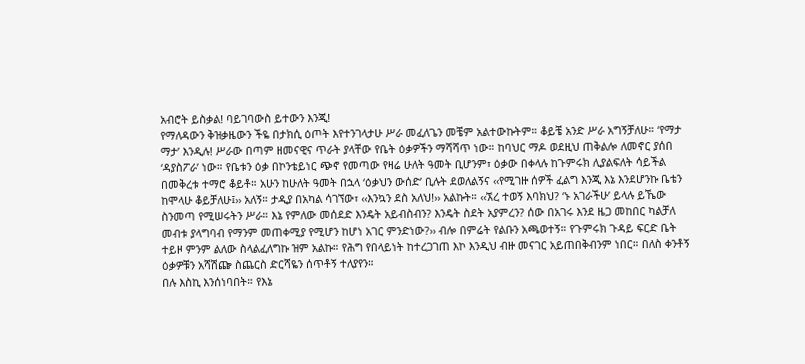አብሮት ይስቃል! ባይገባውስ ይተውን እንጂ!
የማለዳውን ቅዝቃዜውን ችዬ በታክሲ ዕጦት እየተንገላታሁ ሥራ መፈለጌን መቼም አልተውኩትም። ቆይቼ አንድ ሥራ አግኝቻለሁ። ‘የማታ ማታ’ እንዲሉ! ሥራው በጣም ዘመናዊና ጥራት ያላቸው የቤት ዕቃዎችን ማሻሻጥ ነው። ከባህር ማዶ ወደዚህ ጠቅልሎ ለመኖር ያሰበ ‘ዳያስፖራ’ ነው። የቤቱን ዕቃ በኮንቴይነር ጭኖ የመጣው የዛሬ ሁለት ዓመት ቢሆንም፣ ዕቃው በቀላሉ ከጉምሩክ ሊያልፍለት ሳይችል በመቅረቱ ተማሮ ቆይቶ። አሁን ከሁለት ዓመት በኋላ ‘ዕቃህን ውሰድ’ ቢሉት ደወለልኝና ‹‹የሚገዙ ሰዎች ፈልግ እንጂ እኔ እንደሆንኩ ቤቴን ከሞላሁ ቆይቻለሁ፤›› አለኝ። ታዲያ በአካል ሳገኘው፣ ‹‹እንኳን ደስ አለህ!›› አልኩት። ‹‹ኧረ ተወኝ እባክህ? ‘ኑ አገራችሁ’ ይላሉ ይኼው ስንመጣ የሚሠሩትን ሥራ። እኔ የምለው መሰደድ እንዴት አይብስብን? እንዴት ስደት አያምረን? ሰው በአገሩ እንደ ዜጋ መከበር ካልቻለ መብቱ ያላግባብ የማንም መጠቀሚያ የሚሆን ከሆነ አገር ምንድነው?›› ብሎ በምሬት የልቡን አጫወተኝ። የጉምሩክ ጉዳይ ፍርድ ቤት ተይዞ ምንም ልለው ስላልፈለግኩ ዝም አልኩ። የሕግ የበላይነት ከተረጋገጠ እኮ እንዲህ ብዙ መናገር አይጠበቅብንም ነበር። በለስ ቀንቶኝ ዕቃዎቹን አሻሽጬ ስጨርስ ድርሻዬን ሰጥቶኝ ተለያየን።
በሉ እስኪ እንሰነባበት። የእኔ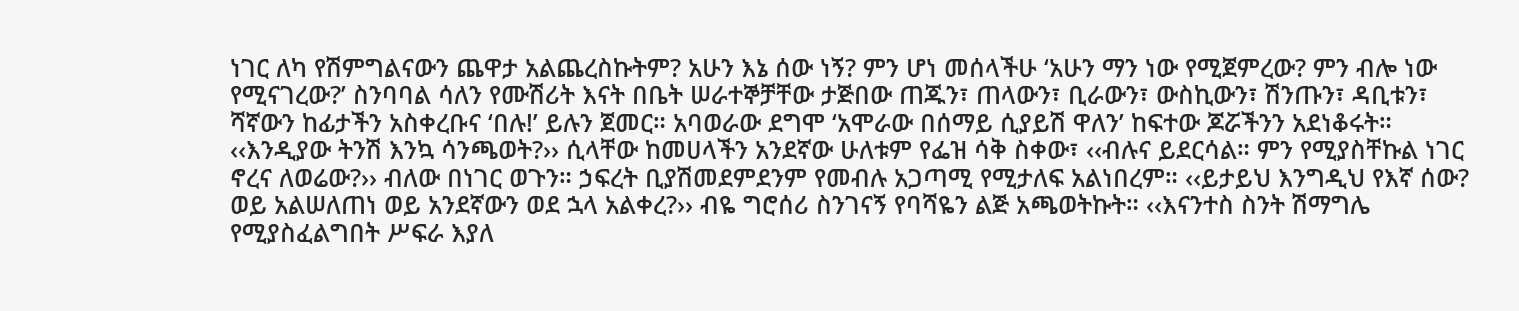ነገር ለካ የሽምግልናውን ጨዋታ አልጨረስኩትም? አሁን እኔ ሰው ነኝ? ምን ሆነ መሰላችሁ ‘አሁን ማን ነው የሚጀምረው? ምን ብሎ ነው የሚናገረው?’ ስንባባል ሳለን የሙሽሪት እናት በቤት ሠራተኞቻቸው ታጅበው ጠጁን፣ ጠላውን፣ ቢራውን፣ ውስኪውን፣ ሽንጡን፣ ዳቢቱን፣ ሻኛውን ከፊታችን አስቀረቡና ‘በሉ!’ ይሉን ጀመር። አባወራው ደግሞ ‘አሞራው በሰማይ ሲያይሽ ዋለን’ ከፍተው ጆሯችንን አደነቆሩት። ‹‹እንዲያው ትንሽ እንኳ ሳንጫወት?›› ሲላቸው ከመሀላችን አንደኛው ሁለቱም የፌዝ ሳቅ ስቀው፣ ‹‹ብሉና ይደርሳል። ምን የሚያስቸኩል ነገር ኖረና ለወሬው?›› ብለው በነገር ወጉን። ኃፍረት ቢያሽመደምደንም የመብሉ አጋጣሚ የሚታለፍ አልነበረም። ‹‹ይታይህ እንግዲህ የእኛ ሰው? ወይ አልሠለጠነ ወይ አንደኛውን ወደ ኋላ አልቀረ?›› ብዬ ግሮሰሪ ስንገናኝ የባሻዬን ልጅ አጫወትኩት። ‹‹እናንተስ ስንት ሽማግሌ የሚያስፈልግበት ሥፍራ እያለ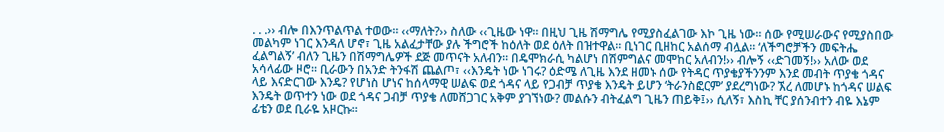. . .›› ብሎ በእንጥልጥል ተወው። ‹‹ማለት?›› ስለው ‹‹ጊዜው ነዋ። በዚህ ጊዜ ሽማግሌ የሚያስፈልገው እኮ ጊዜ ነው። ሰው የሚሠራውና የሚያስበው መልካም ነገር እንዳለ ሆኖ፣ ጊዜ አልፈታቸው ያሉ ችግሮች ከዕለት ወደ ዕለት በዝተዋል። ቢነገር ቢዘከር አልሰማ ብሏል። ‘ለችግሮቻችን መፍትሔ ፈልግልኝ’ ብለን ጊዜን በሽማግሌዎች ደጅ መጥናት አለብን። በዴሞክራሲ ካልሆነ በሽምግልና መሞከር አለብን!›› ብሎኝ ‹‹ድገመኝ!›› አለው ወደ አሳላፊው ዞሮ። ቢራውን በአንድ ትንፋሽ ጨልጦ፣ ‹‹እንዴት ነው ነገሩ? ዕድሜ ለጊዜ እንደ ዘመኑ ሰው የትዳር ጥያቄያችንንም እንደ መብት ጥያቄ ጎዳና ላይ እናድርገው እንዴ? የሆነስ ሆነና ከሰላማዊ ሠልፍ ወደ ጎዳና ላይ የጋብቻ ጥያቄ እንዴት ይሆን ‘ትራንስፎርም’ ያደረግነው? ኧረ ለመሆኑ ከጎዳና ሠልፍ እንዴት ወጥተን ነው ወደ ጎዳና ጋብቻ ጥያቄ ለመሸጋገር አቅም ያገኘነው? መልሱን ብትፈልግ ጊዜን ጠይቅ፤›› ሲለኝ፣ እስኪ ቸር ያሰንብተን ብዬ እኔም ፊቴን ወደ ቢራዬ አዞርኩ።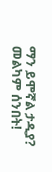ማን ይሞኛል ታዲያ? መልካም ሰንበት!